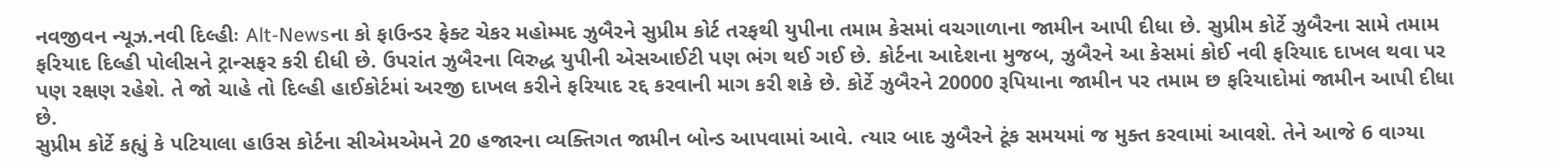નવજીવન ન્યૂઝ.નવી દિલ્હીઃ Alt-Newsના કો ફાઉન્ડર ફેક્ટ ચેકર મહોમ્મદ ઝુબૈરને સુપ્રીમ કોર્ટ તરફથી યુપીના તમામ કેસમાં વચગાળાના જામીન આપી દીધા છે. સુપ્રીમ કોર્ટે ઝુબૈરના સામે તમામ ફરિયાદ દિલ્હી પોલીસને ટ્રાન્સફર કરી દીધી છે. ઉપરાંત ઝુબૈરના વિરુદ્ધ યુપીની એસઆઈટી પણ ભંગ થઈ ગઈ છે. કોર્ટના આદેશના મુજબ, ઝુબૈરને આ કેસમાં કોઈ નવી ફરિયાદ દાખલ થવા પર પણ રક્ષણ રહેશે. તે જો ચાહે તો દિલ્હી હાઈકોર્ટમાં અરજી દાખલ કરીને ફરિયાદ રદ્દ કરવાની માગ કરી શકે છે. કોર્ટે ઝુબૈરને 20000 રૂપિયાના જામીન પર તમામ છ ફરિયાદોમાં જામીન આપી દીધા છે.
સુપ્રીમ કોર્ટે કહ્યું કે પટિયાલા હાઉસ કોર્ટના સીએમએમને 20 હજારના વ્યક્તિગત જામીન બોન્ડ આપવામાં આવે. ત્યાર બાદ ઝુબૈરને ટૂંક સમયમાં જ મુક્ત કરવામાં આવશે. તેને આજે 6 વાગ્યા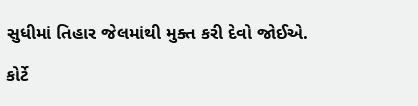સુધીમાં તિહાર જેલમાંથી મુક્ત કરી દેવો જોઈએ.

કોર્ટે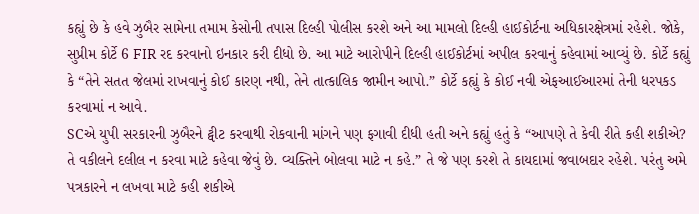કહ્યું છે કે હવે ઝુબૈર સામેના તમામ કેસોની તપાસ દિલ્હી પોલીસ કરશે અને આ મામલો દિલ્હી હાઈકોર્ટના અધિકારક્ષેત્રમાં રહેશે. જોકે, સુપ્રીમ કોર્ટે 6 FIR રદ કરવાનો ઇનકાર કરી દીધો છે. આ માટે આરોપીને દિલ્હી હાઈકોર્ટમાં અપીલ કરવાનું કહેવામાં આવ્યું છે. કોર્ટે કહ્યું કે “તેને સતત જેલમાં રાખવાનું કોઈ કારણ નથી, તેને તાત્કાલિક જામીન આપો.” કોર્ટે કહ્યું કે કોઈ નવી એફઆઈઆરમાં તેની ધરપકડ કરવામાં ન આવે.
SCએ યુપી સરકારની ઝુબૈરને ટ્વીટ કરવાથી રોકવાની માંગને પણ ફગાવી દીધી હતી અને કહ્યું હતું કે “આપણે તે કેવી રીતે કહી શકીએ? તે વકીલને દલીલ ન કરવા માટે કહેવા જેવું છે. વ્યક્તિને બોલવા માટે ન કહે.” તે જે પણ કરશે તે કાયદામાં જવાબદાર રહેશે. પરંતુ અમે પત્રકારને ન લખવા માટે કહી શકીએ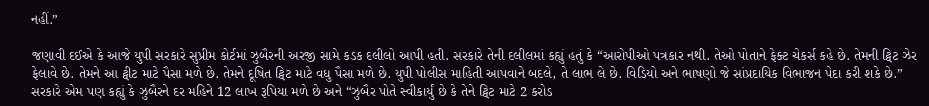નહીં.”

જણાવી દઈએ કે આજે યુપી સરકારે સુપ્રીમ કોર્ટમાં ઝુબૈરની અરજી સામે કડક દલીલો આપી હતી. સરકારે તેની દલીલમાં કહ્યું હતું કે “આરોપીઓ પત્રકાર નથી. તેઓ પોતાને ફેક્ટ ચેકર્સ કહે છે. તેમની ટ્વિટ ઝેર ફેલાવે છે. તેમને આ ટ્વીટ માટે પૈસા મળે છે. તેમને દૂષિત ટ્વિટ માટે વધુ પૈસા મળે છે. યુપી પોલીસ માહિતી આપવાને બદલે, તે લાભ લે છે. વિડિયો અને ભાષણો જે સાંપ્રદાયિક વિભાજન પેદા કરી શકે છે.”
સરકારે એમ પણ કહ્યું કે ઝુબૈરને દર મહિને 12 લાખ રૂપિયા મળે છે અને “ઝુબૈર પોતે સ્વીકાર્યું છે કે તેને ટ્વિટ માટે 2 કરોડ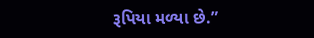રૂપિયા મળ્યા છે.”